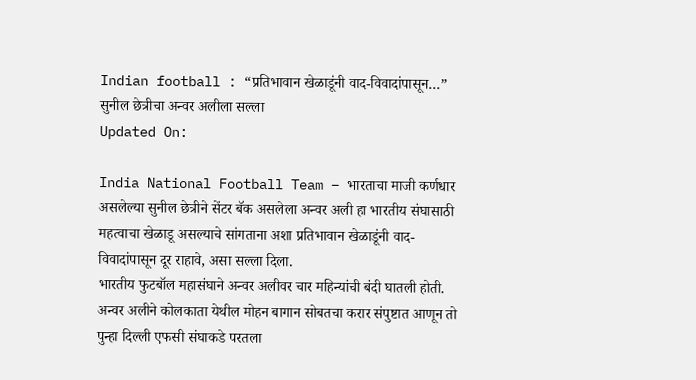Indian football : “प्रतिभावान खेळाडूंनी वाद-विवादांपासून…” सुनील छेत्रीचा अन्वर अलीला सल्ला
Updated On:

India National Football Team – भारताचा माजी कर्णधार असलेल्या सुनील छेत्रीने सेंटर बॅक असलेला अन्वर अली हा भारतीय संघासाठी महत्वाचा खेळाडू असल्याचे सांगताना अशा प्रतिभावान खेळाडूंनी वाद-विवादांपासून दूर राहावे, असा सल्ला दिला.
भारतीय फुटबॉल महासंघाने अन्वर अलीवर चार महिन्यांची बंदी घातली होती. अन्वर अलीने कोलकाता येथील मोहन बागान सोबतचा करार संपुष्टात आणून तो पुन्हा दिल्ली एफसी संघाकडे परतला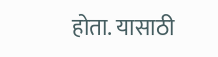होता. यासाठी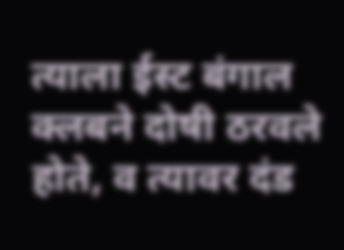त्याला ईस्ट बंगाल क्लबने दोषी ठरवले होते, व त्यावर दंड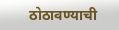ठोठावण्याची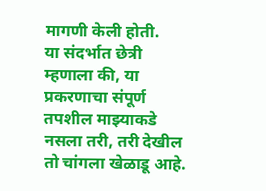मागणी केली होती.
या संदर्भात छेत्री म्हणाला की, या प्रकरणाचा संपूर्ण तपशील माझ्याकडे नसला तरी, तरी देखील तो चांगला खेळाडू आहे.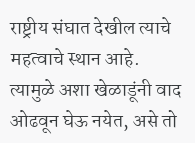राष्ट्रीय संघात देखील त्याचे महत्वाचे स्थान आहे. त्यामुळे अशा खेळाडूंनी वाद ओढवून घेऊ नयेत, असे तो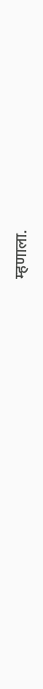म्हणाला.